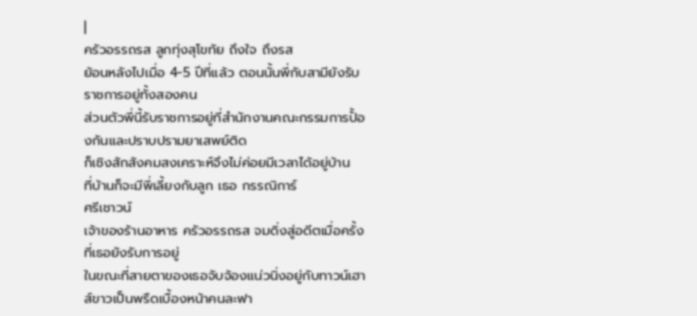|
ครัวอรรถรส ลูกทุ่งสุโขทัย ถึงใจ ถึงรส
ย้อนหลังไปเมื่อ 4-5 ปีที่แล้ว ตอนนั้นพี่กับสามียังรับราชการอยู่ทั้งสองคน
ส่วนตัวพี่นี้รับราชการอยู่ที่สำนักงานคณะกรรมการปั้องกันและปราบปรามยาเสพย์ติด
ก็เชิงสักสังคมสงเคราะห์จึงไม่ค่อยมีเวลาได้อยู่บ้าน
ที่บ้านก็จะมีพี่เลี้ยงกับลูก เธอ กรรณิการ์
ศรีเชาวน์
เจ้าของร้านอาหาร ครัวอรรถรส จมดิ่งสู่อดีตเมื่อครั้งที่เธอยังรับการอยู่
ในขณะที่สายตาของเธอจับจ้องแน่วนิ่งอยู่กับทาวน์เฮาส์ขาวเป็นพรืดเบื้องหน้าคนละฟา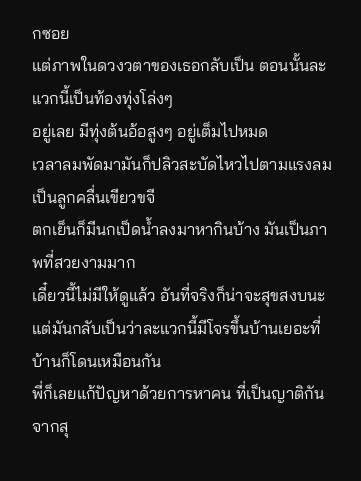กซอย
แต่ภาพในดวงวตาของเธอกลับเป็น ตอนนั้นละแวกนี้เป็นท้องทุ่งโล่งๆ
อยู่เลย มีทุ่งต้นอ้อสูงๆ อยู่เต็มไปหมด
เวลาลมพัดมามันก็ปลิวสะบัดไหวไปตามแรงลมเป็นลูกคลื่นเขียวขจี
ตกเย็นก็มีนกเป็ดน้ำลงมาหากินบ้าง มันเป็นภาพที่สวยงามมาก
เดี๋ยวนี้ไม่มีให้ดูแล้ว อันที่จริงก็น่าจะสุขสงบนะ
แต่มันกลับเป็นว่าละแวกนี้มีโจรขึ้นบ้านเยอะที่บ้านก็โดนเหมือนกัน
พี่ก็เลยแก้ปัญหาด้วยการหาคน ที่เป็นญาติกันจากสุ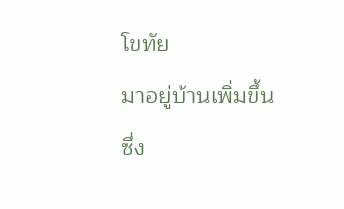โขทัย
มาอยู่บ้านเพิ่มขึ้น ซึ่ง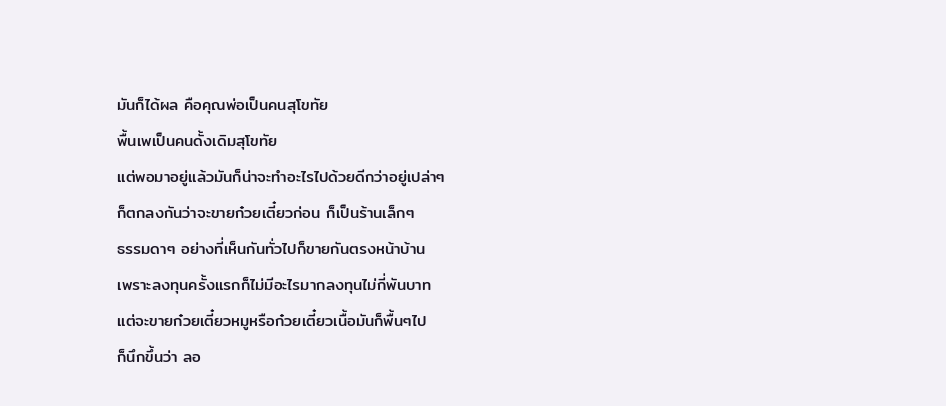มันก็ได้ผล คือคุณพ่อเป็นคนสุโขทัย
พื้นเพเป็นคนดั้งเดิมสุโขทัย
แต่พอมาอยู่แล้วมันก็น่าจะทำอะไรไปด้วยดีกว่าอยู่เปล่าๆ
ก็ตกลงกันว่าจะขายก๋วยเตี๋ยวก่อน ก็เป็นร้านเล็กๆ
ธรรมดาๆ อย่างที่เห็นกันทั่วไปก็ขายกันตรงหน้าบ้าน
เพราะลงทุนครั้งแรกก็ไม่มีอะไรมากลงทุนไม่กี่พันบาท
แต่จะขายก๋วยเตี๋ยวหมูหรือก๋วยเตี๋ยวเนื้อมันก็พื้นๆไป
ก็นึกขึ้นว่า ลอ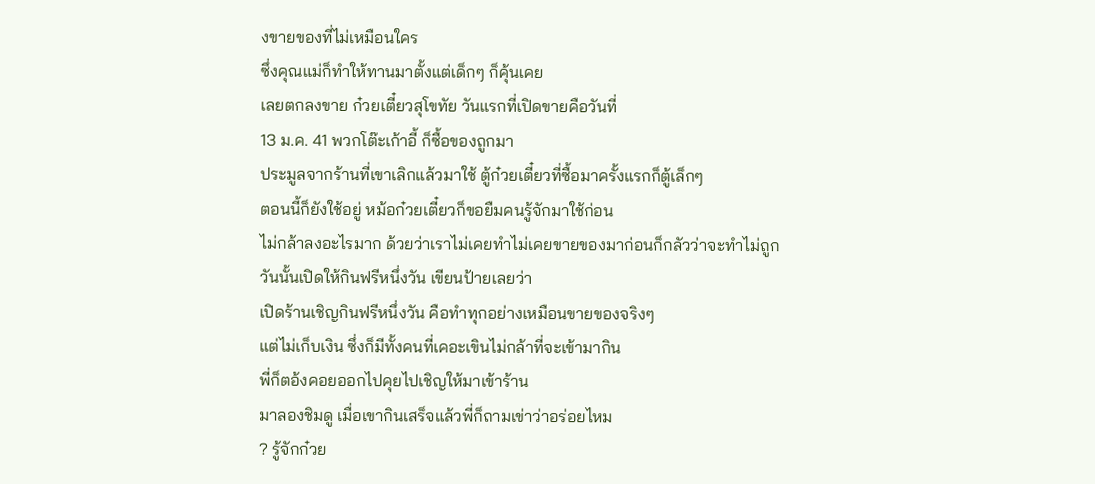งขายของที่ไม่เหมือนใคร
ซึ่งคุณแม่ก็ทำให้ทานมาตั้งแต่เด็กๆ ก็คุ้นเคย
เลยตกลงขาย ก๋วยเตี๋ยวสุโขทัย วันแรกที่เปิดขายคือวันที่
13 ม.ค. 41 พวกโต๊ะเก้าอี้ ก็ซื้อของถูกมา
ประมูลจากร้านที่เขาเลิกแล้วมาใช้ ตู้ก๋วยเตี๋ยวที่ซื้อมาครั้งแรกก็ตู้เล็กๆ
ตอนนี้ก็ยังใช้อยู่ หม้อก๋วยเตี๋ยวก็ขอยืมคนรู้จักมาใช้ก่อน
ไม่กล้าลงอะไรมาก ด้วยว่าเราไม่เคยทำไม่เคยขายของมาก่อนก็กลัวว่าจะทำไม่ถูก
วันนั้นเปิดให้กินฟรีหนึ่งวัน เขียนป้ายเลยว่า
เปิดร้านเชิญกินฟรีหนึ่งวัน คือทำทุกอย่างเหมือนขายของจริงๆ
แต่ไม่เก็บเงิน ซึ่งก็มีทั้งคนที่เคอะเขินไม่กล้าที่จะเข้ามากิน
พี่ก็ตอ้งคอยออกไปคุยไปเชิญให้มาเข้าร้าน
มาลองชิมดู เมื่อเขากินเสร็จแล้วพี่ก็ถามเข่าว่าอร่อยไหม
? รู้จักก๋วย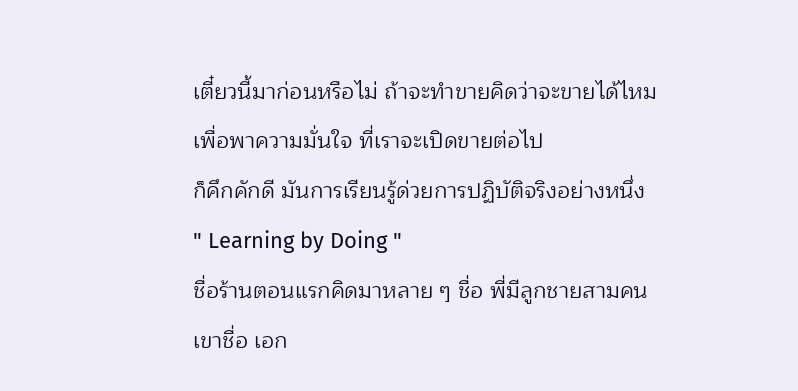เตี๋ยวนี้มาก่อนหรือไม่ ถ้าจะทำขายคิดว่าจะขายได้ไหม
เพื่อพาความมั่นใจ ที่เราจะเปิดขายต่อไป
ก็คึกคักดี มันการเรียนรู้ด่วยการปฏิบัติจริงอย่างหนึ่ง
" Learning by Doing "
ชื่อร้านตอนแรกคิดมาหลาย ๆ ชื่อ พี่มีลูกชายสามคน
เขาชื่อ เอก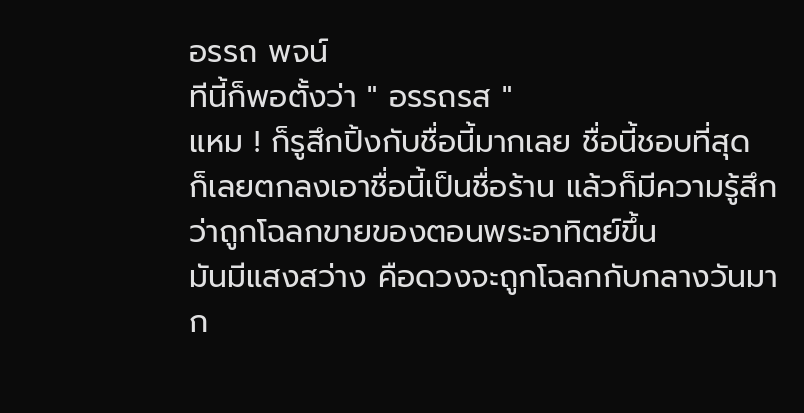อรรถ พจน์
ทีนี้ก็พอตั้งว่า " อรรถรส "
แหม ! ก็รูสึกปิ้งกับชื่อนี้มากเลย ชื่อนี้ชอบที่สุด
ก็เลยตกลงเอาชื่อนี้เป็นชื่อร้าน แล้วก็มีความรู้สึกว่าถูกโฉลกขายของตอนพระอาทิตย์ขึ้น
มันมีแสงสว่าง คือดวงจะถูกโฉลกกับกลางวันมาก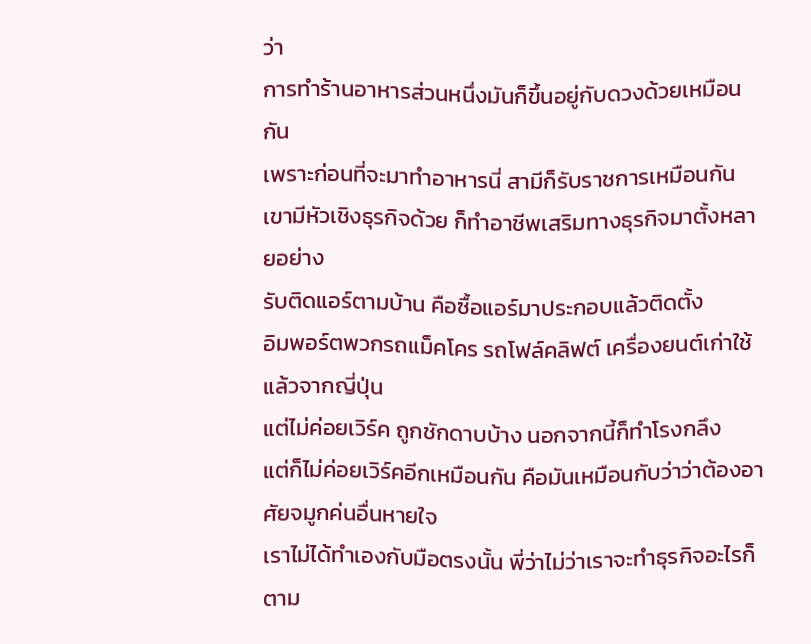ว่า
การทำร้านอาหารส่วนหนึ่งมันก็ขึ้นอยู่กับดวงด้วยเหมือนกัน
เพราะก่อนที่จะมาทำอาหารนี่ สามีก็รับราชการเหมือนกัน
เขามีหัวเชิงธุรกิจด้วย ก็ทำอาชีพเสริมทางธุรกิจมาตั้งหลายอย่าง
รับติดแอร์ตามบ้าน คือซื้อแอร์มาประกอบแล้วติดตั้ง
อิมพอร์ตพวกรถแม็คโคร รถโฟล์คลิฟต์ เครื่องยนต์เก่าใช้แล้วจากญี่ปุ่น
แต่ไม่ค่อยเวิร์ค ถูกชักดาบบ้าง นอกจากนี้ก็ทำโรงกลึง
แต่ก็ไม่ค่อยเวิร์คอีกเหมือนกัน คือมันเหมือนกับว่าว่าต้องอาศัยจมูกค่นอื่นหายใจ
เราไม่ได้ทำเองกับมือตรงนั้น พี่ว่าไม่ว่าเราจะทำธุรกิจอะไรก็ตาม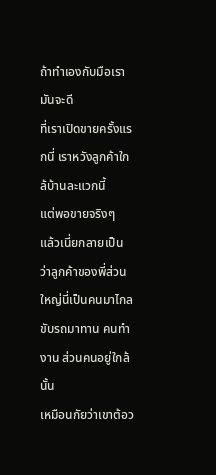ถ้าทำเองกับมือเรามันจะดี
ที่เราเปิดขายครั้งแรกนี่ เราหวังลูกค้าใกล้บ้านละแวกนี้
แต่พอขายจริงๆ
แล้วเนี่ยกลายเป็นว่าลูกค้าของพี่ส่วนใหญ่นี่เป็นคนมาไกล
ขับรถมาทาน คนทำงาน ส่วนคนอยู่ใกล้นั้น
เหมือนกัยว่าเขาต้อว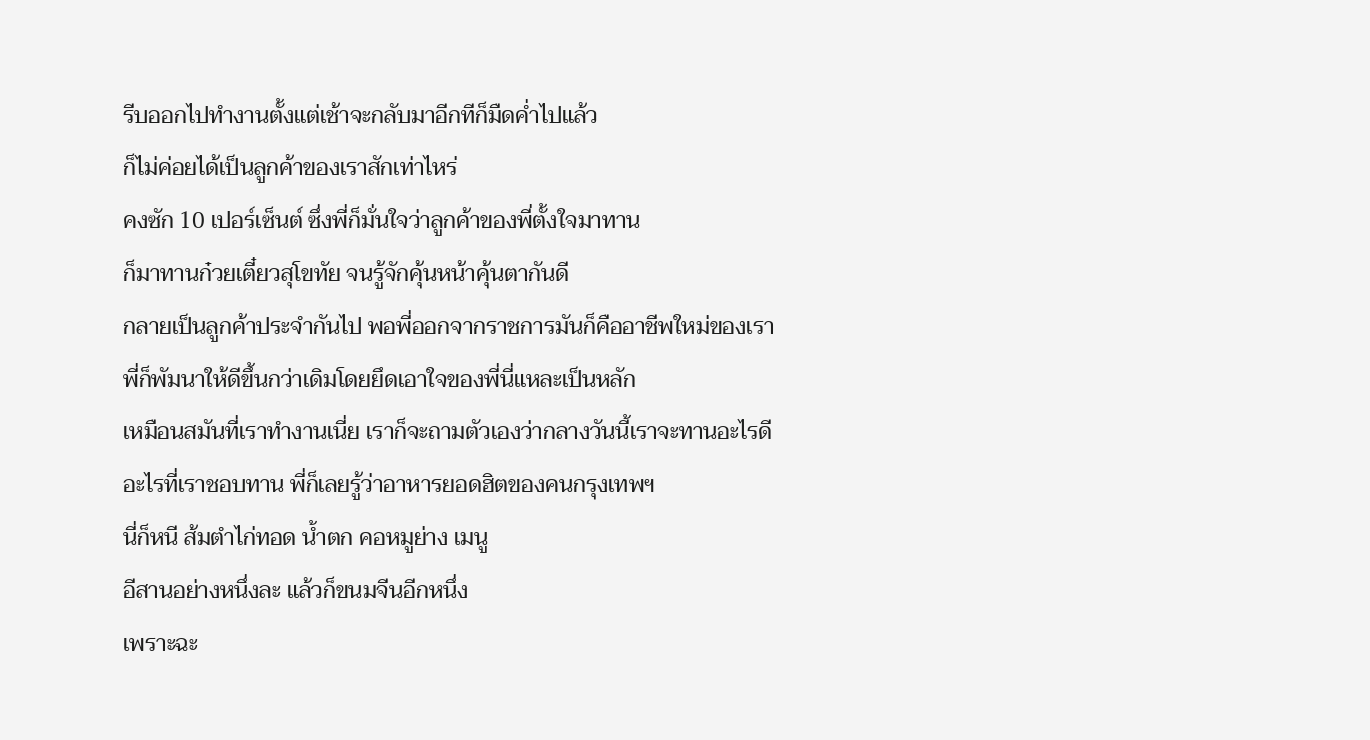รีบออกไปทำงานตั้งแต่เช้าจะกลับมาอีกทีก็มืดค่ำไปแล้ว
ก็ไม่ค่อยได้เป็นลูกค้าของเราสักเท่าไหร่
คงซัก 10 เปอร์เซ็นต์ ซึ่งพี่ก็มั่นใจว่าลูกค้าของพี่ตั้งใจมาทาน
ก็มาทานก๋วยเตี๋ยวสุโขทัย จนรู้จักคุ้นหน้าคุ้นตากันดี
กลายเป็นลูกค้าประจำกันไป พอพี่ออกจากราชการมันก็คืออาชีพใหม่ของเรา
พี่ก็พัมนาให้ดีขึ้นกว่าเดิมโดยยึดเอาใจของพี่นี่แหละเป็นหลัก
เหมือนสมันที่เราทำงานเนี่ย เราก็จะถามตัวเองว่ากลางวันนี้เราจะทานอะไรดี
อะไรที่เราชอบทาน พี่ก็เลยรู้ว่าอาหารยอดฮิตของคนกรุงเทพฯ
นี่ก็หนี ส้มตำไก่ทอด น้ำตก คอหมูย่าง เมนู
อีสานอย่างหนึ่งละ แล้วก็ขนมจีนอีกหนึ่ง
เพราะฉะ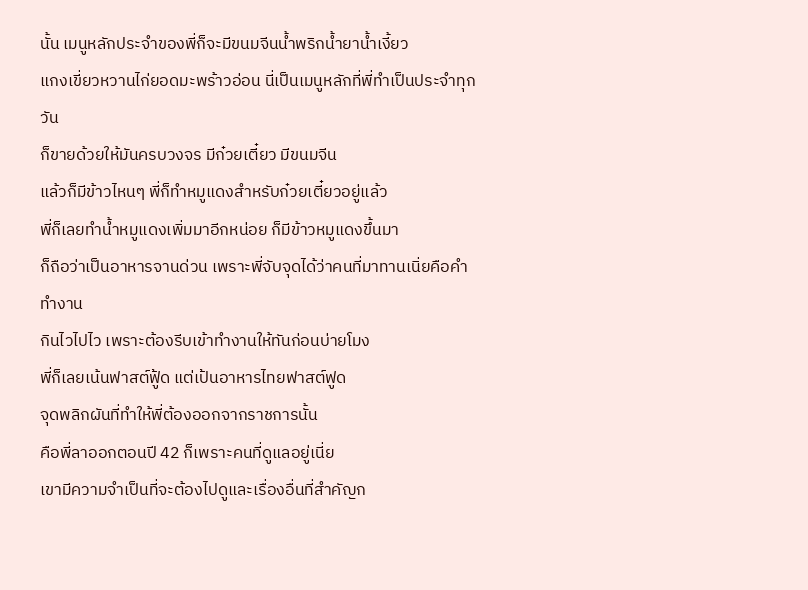นั้น เมนูหลักประจำของพี่ก็จะมีขนมจีนน้ำพริกน้ำยาน้ำเงี้ยว
แกงเขี่ยวหวานไก่ยอดมะพร้าวอ่อน นี่เป็นเมนูหลักที่พี่ทำเป็นประจำทุกวัน
ก็ขายด้วยให้มันครบวงจร มีก๋วยเตี๋ยว มีขนมจีน
แล้วก็มีข้าวไหนๆ พี่ก็ทำหมูแดงสำหรับก๋วยเตี๋ยวอยู่แล้ว
พี่ก็เลยทำน้ำหมูแดงเพิ่มมาอีกหน่อย ก็มีข้าวหมูแดงขึ้นมา
ก็ถือว่าเป็นอาหารจานด่วน เพราะพี่จับจุดได้ว่าคนที่มาทานเนิ่ยคือคำทำงาน
กินไวไปไว เพราะต้องรีบเข้าทำงานให้ทันก่อนบ่ายโมง
พี่ก็เลยเน้นฟาสต์ฟู้ด แต่เป้นอาหารไทยฟาสต์ฟูด
จุดพลิกผันที่ทำให้พี่ต้องออกจากราชการนั้น
คือพี่ลาออกตอนปี 42 ก็เพราะคนที่ดูแลอยู่เนี่ย
เขามีความจำเป็นที่จะต้องไปดูและเรื่องอื่นที่สำคัญก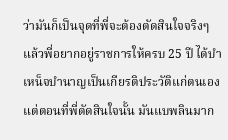ว่ามันก็เป็นจุดที่พี่จะต้องตัดสินใจจริงๆ
แล้วพี่อยากอยู่ราชการให้ครบ 25 ปี ได้บำเหน็จบำนาญเป็นเกียรติประวัติแก่ตนเอง
แต่ตอนที่พี่ตัดสินใจนั้น มันแบพลินมาก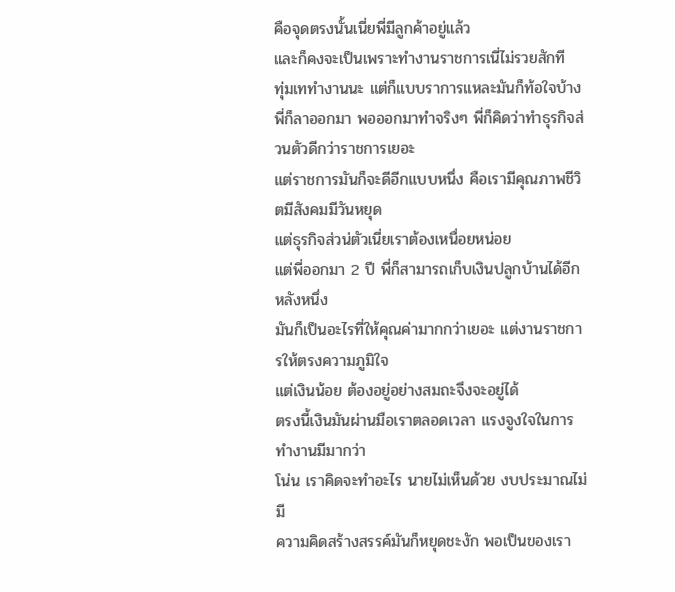คือจุดตรงนั้นเนี่ยพี่มีลูกค้าอยู่แล้ว
และก็คงจะเป็นเพราะทำงานราชการเนี่ไม่รวยสักที
ทุ่มเททำงานนะ แต่ก็แบบราการแหละมันก็ท้อใจบ้าง
พี่ก็ลาออกมา พอออกมาทำจริงๆ พี่ก็คิดว่าทำธุรกิจส่วนตัวดีกว่าราชการเยอะ
แต่ราชการมันก็จะดีอีกแบบหนึ่ง คือเรามีคุณภาพชีวิตมีสังคมมีวันหยุด
แต่ธุรกิจส่วน่ตัวเนี่ยเราต้องเหนื่อยหน่อย
แต่พี่ออกมา 2 ปี พี่ก็สามารถเก็บเงินปลูกบ้านได้อีกหลังหนึ่ง
มันก็เป็นอะไรที่ให้คุณค่ามากกว่าเยอะ แต่งานราชการให้ตรงความภูมิใจ
แต่เงินน้อย ต้องอยู่อย่างสมถะจึงจะอยู่ได้
ตรงนี้เงินมันผ่านมือเราตลอดเวลา แรงจูงใจในการทำงานมีมากว่า
โน่น เราคิดจะทำอะไร นายไม่เห็นด้วย งบประมาณไม่มี
ความคิดสร้างสรรค์มันก็หยุดชะงัก พอเป็นของเรา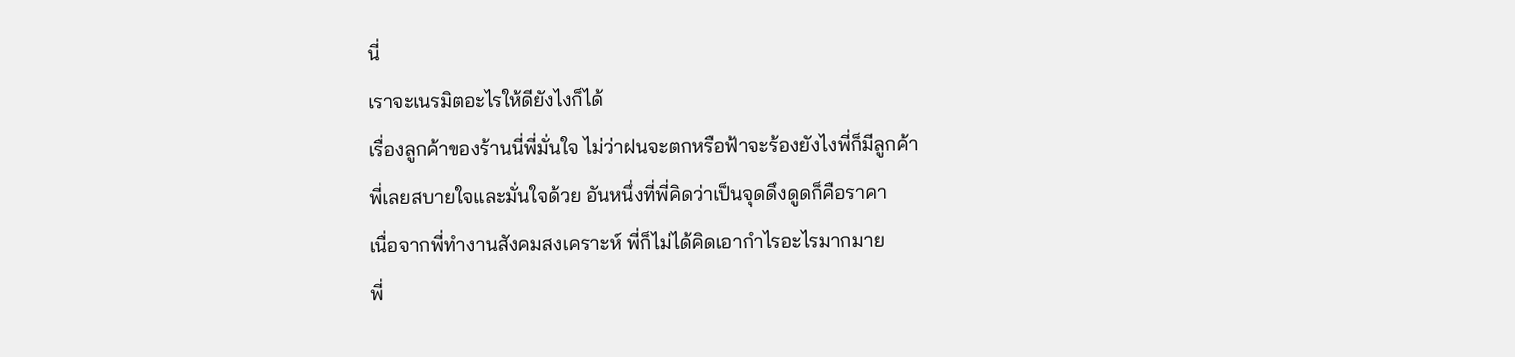นี่
เราจะเนรมิตอะไรให้ดียังไงก็ได้
เรื่องลูกค้าของร้านนี่พี่มั่นใจ ไม่ว่าฝนจะตกหรือฟ้าจะร้องยังไงพี่ก็มีลูกค้า
พี่เลยสบายใจและมั่นใจด้วย อันหนึ่งที่พี่คิดว่าเป็นจุดดึงดูดก็คือราคา
เนื่อจากพี่ทำงานสังคมสงเคราะห์ พี่ก็ไม่ได้คิดเอากำไรอะไรมากมาย
พี่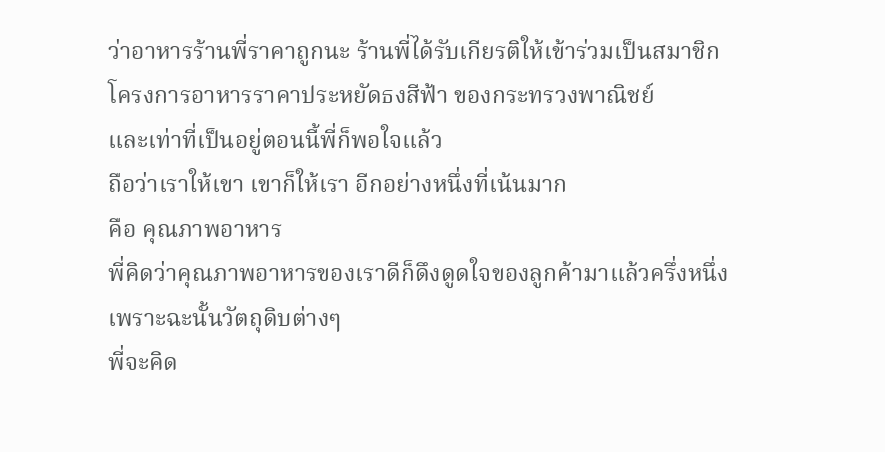ว่าอาหารร้านพี่ราคาถูกนะ ร้านพี่ได้รับเกียรติให้เข้าร่วมเป็นสมาชิก
โครงการอาหารราคาประหยัดธงสีฟ้า ของกระทรวงพาณิชย์
และเท่าที่เป็นอยู่ตอนนี้พี่ก็พอใจแล้ว
ถือว่าเราให้เขา เขาก็ให้เรา อีกอย่างหนึ่งที่เน้นมาก
คือ คุณภาพอาหาร
พี่คิดว่าคุณภาพอาหารของเราดีก็ดึงดูดใจของลูกค้ามาแล้วครึ่งหนึ่ง
เพราะฉะนั้นวัตถุดิบต่างๆ
พี่จะคิด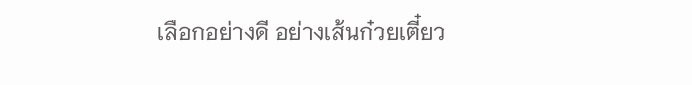เลือกอย่างดี อย่างเส้นก๋วยเตี๋ยว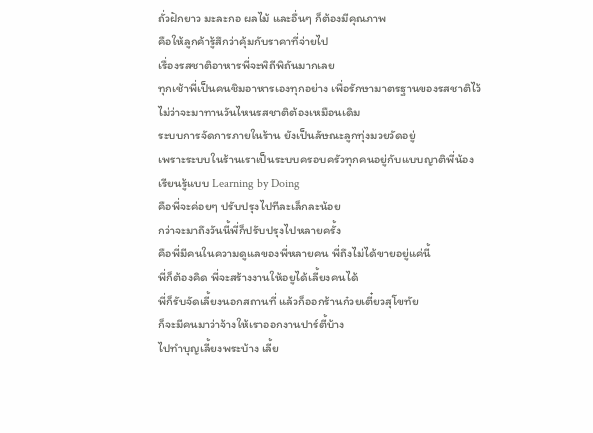ถั่วฝักยาว มะละกอ ผลไม้ และอื่นๆ ก็ต้องมีคุณภาพ
คือให้ลูกค้ารู้สึกว่าคุ้มกับราคาที่จ่ายไป
เรื่องรสชาติอาหารพี่จะพิถีพิถันมากเลย
ทุกเช้าพี่เป็นคนชิมอาหารเองทุกอย่าง เพื่อรักษามาตรฐานของรสชาติไว้
ไม่ว่าจะมาทานวันไหนรสชาติต้องเหมือนเดิม
ระบบการจัดการภายในร้าน ยังเป็นลัษณะลูกทุ่งมวยวัดอยู่
เพราะระบบในร้านเราเป็นระบบครอบครัวทุกคนอยู่กับแบบญาติพี่น้อง
เรียนรู้แบบ Learning by Doing
คือพี่จะค่อยๆ ปรับปรุงไปทีละเล็กละน้อย
กว่าจะมาถึงวันนี้พี่ก็ปรับปรุงไปหลายครั้ง
คือพี่มีคนในความดูแลของพี่หลายคน พี่ถึงไม่ได้ขายอยู่แค่นี้
พี่ก็ต้องคิด พี่จะสร้างงานให้อยูได้เลี้ยงคนได้
พี่ก็รับจัดเลี้ยงนอกสถานที่ แล้วก็ออกร้านก๋วยเตี๋ยวสุโขทัย
ก็จะมีคนมาว่าจ้างให้เราออกงานปาร์ตี้บ้าง
ไปทำบุญเลี้ยงพระบ้าง เลี้ย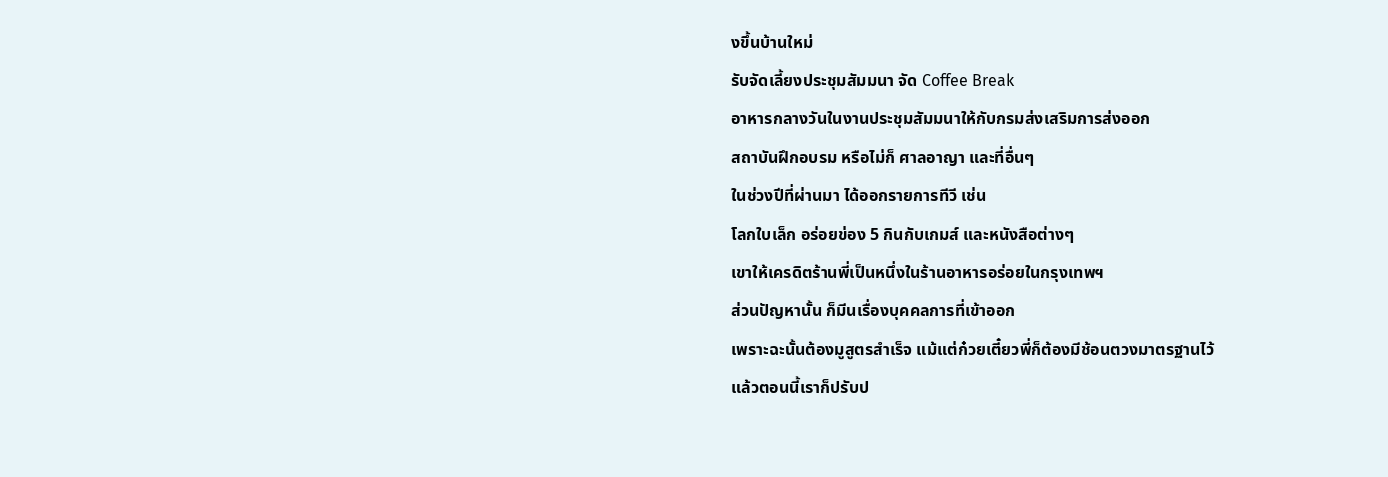งขึ้นบ้านใหม่
รับจัดเลี้ยงประชุมสัมมนา จัด Coffee Break
อาหารกลางวันในงานประชุมสัมมนาให้กับกรมส่งเสริมการส่งออก
สถาบันฝึกอบรม หรือไม่ก็ ศาลอาญา และที่อื่นๆ
ในช่วงปีที่ผ่านมา ได้ออกรายการทีวี เช่น
โลกใบเล็ก อร่อยข่อง 5 กินกับเกมส์ และหนังสือต่างๆ
เขาให้เครดิตร้านพี่เป็นหนึ่งในร้านอาหารอร่อยในกรุงเทพฯ
ส่วนปัญหานั้น ก็มีนเรื่องบุคคลการที่เข้าออก
เพราะฉะนั้นต้องมูสูตรสำเร็จ แม้แต่ก๋วยเตี๋ยวพี่ก็ต้องมีช้อนตวงมาตรฐานไว้
แล้วตอนนี้เราก็ปรับป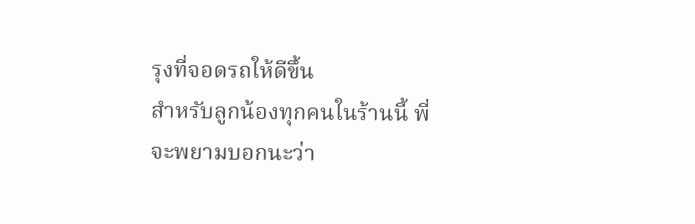รุงที่จอดรถให้ดีขึ้น
สำหรับลูกน้องทุกคนในร้านนี้ พี่จะพยามบอกนะว่า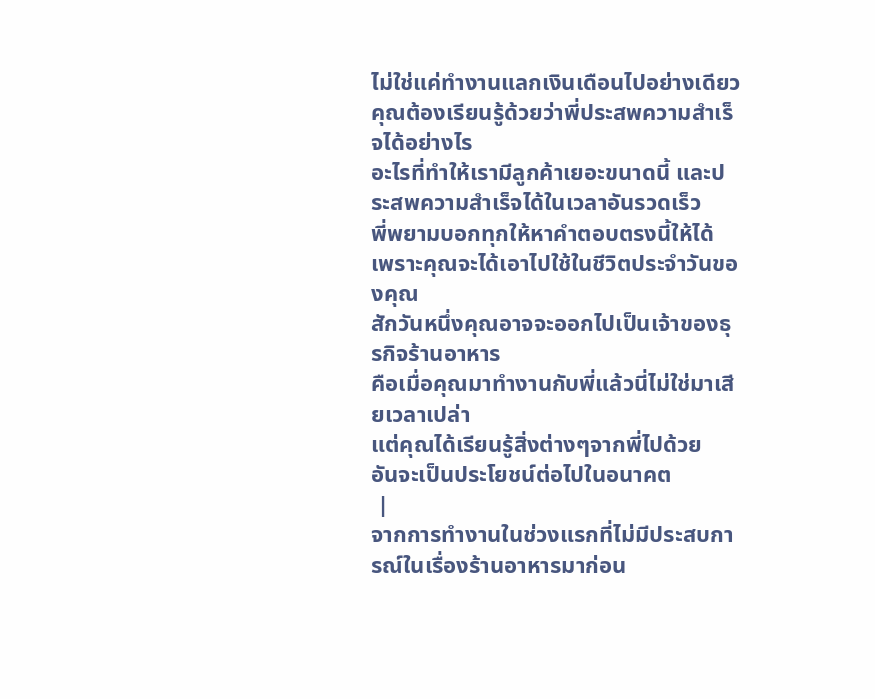ไม่ใช่แค่ทำงานแลกเงินเดือนไปอย่างเดียว
คุณต้องเรียนรู้ด้วยว่าพี่ประสพความสำเร็จได้อย่างไร
อะไรที่ทำให้เรามีลูกค้าเยอะขนาดนี้ และประสพความสำเร็จได้ในเวลาอันรวดเร็ว
พี่พยามบอกทุกให้หาคำตอบตรงนี้ให้ได้ เพราะคุณจะได้เอาไปใช้ในชีวิตประจำวันของคุณ
สักวันหนึ่งคุณอาจจะออกไปเป็นเจ้าของธุรกิจร้านอาหาร
คือเมื่อคุณมาทำงานกับพี่แล้วนี่ไม่ใช่มาเสียเวลาเปล่า
แต่คุณได้เรียนรู้สิ่งต่างๆจากพี่ไปด้วย
อันจะเป็นประโยชน์ต่อไปในอนาคต
 |
จากการทำงานในช่วงแรกที่ไม่มีประสบการณ์ในเรื่องร้านอาหารมาก่อน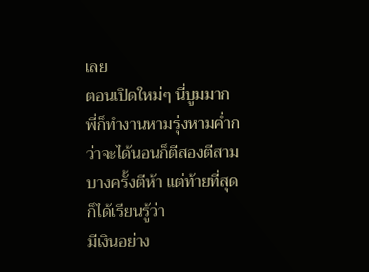เลย
ตอนเปิดใหม่ๆ นี่บูมมาก พี่ก็ทำงานหามรุ่งหามค่ำกว่าจะได้นอนก็ตีสองตีสาม
บางครั้งตีห้า แต่ท้ายที่สุดก็ได้เรียนรู้ว่า
มีเงินอย่าง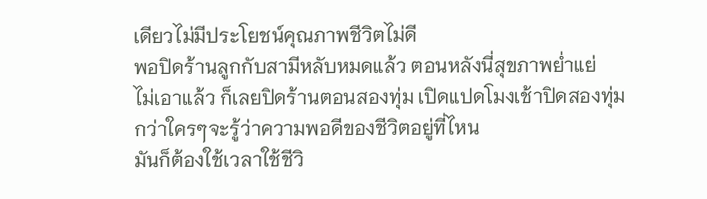เดียวไม่มีประโยชน์คุณภาพชีวิตไม่ดี
พอปิดร้านลูกกับสามีหลับหมดแล้ว ตอนหลังนี่สุขภาพย่ำแย่
ไม่เอาแล้ว ก็เลยปิดร้านตอนสองทุ่ม เปิดแปดโมงเช้าปิดสองทุ่ม
กว่าใครๆจะรู้ว่าความพอดีของชีวิตอยู่ที่ไหน
มันก็ต้องใช้เวลาใช้ชีวิ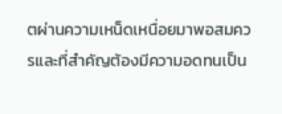ตผ่านความเหน็ดเหนื่อยมาพอสมควรและที่สำคัญต้องมีความอดทนเป็น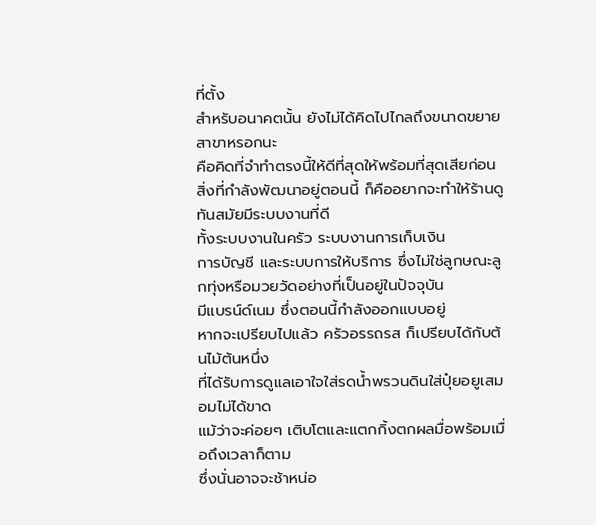ที่ตั้ง
สำหรับอนาคตนั้น ยังไม่ได้คิดไปไกลถึงขนาดขยายสาขาหรอกนะ
คือคิดที่จำทำตรงนี้ให้ดีที่สุดให้พร้อมที่สุดเสียก่อน
สิ่งที่กำลังพัฒนาอยู่ตอนนี้ ก็คืออยากจะทำให้ร้านดูทันสมัยมีระบบงานที่ดี
ทั้งระบบงานในครัว ระบบงานการเก็บเงิน
การบัญชี และระบบการให้บริการ ซึ่งไม่ใช่ลูกษณะลูกทุ่งหรือมวยวัดอย่างที่เป็นอยู่ในปัจจุบัน
มีแบรน์ด์เนม ซึ่งตอนนี้กำลังออกแบบอยู่
หากจะเปรียบไปแล้ว ครัวอรรถรส ก็เปรียบได้กับต้นไม้ต้นหนึ่ง
ที่ได้รับการดูแลเอาใจใส่รดน้ำพรวนดินใส่ปุ๋ยอยูเสมอมไม่ได้ขาด
แม้ว่าจะค่อยๆ เติบโตและแตกกิ้งตกผลมื่อพร้อมเมื่อถึงเวลาก็ตาม
ซึ่งนั่นอาจจะช้าหน่อ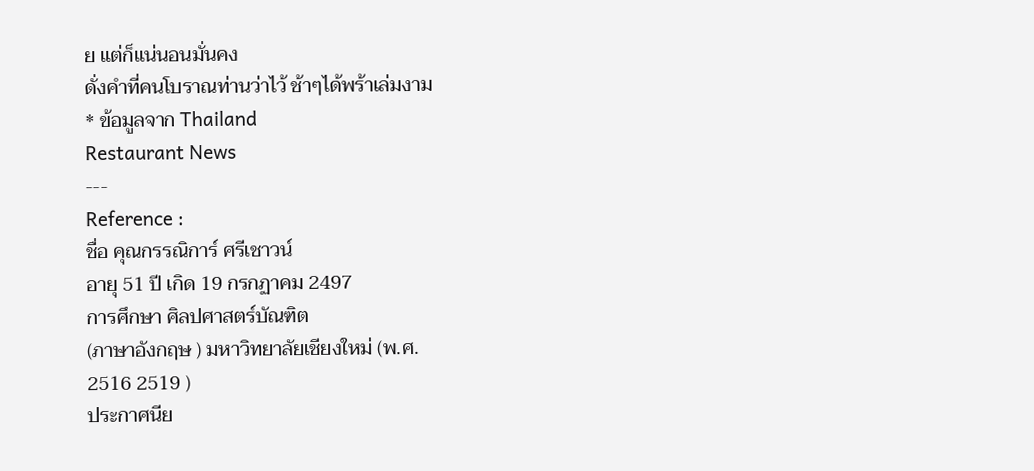ย แต่ก็แน่นอนมั่นคง
ดั่งคำที่คนโบราณท่านว่าไว้ ช้าๆได้พร้าเล่มงาม
* ข้อมูลจาก Thailand
Restaurant News
---
Reference :
ชื่อ คุณกรรณิการ์ ศรีเชาวน์
อายุ 51 ปี เกิด 19 กรกฏาคม 2497
การศึกษา ศิลปศาสตร์บัณฑิต
(ภาษาอังกฤษ ) มหาวิทยาลัยเชียงใหม่ (พ.ศ.
2516 2519 )
ประกาศนีย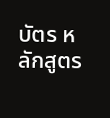บัตร หลักสูตร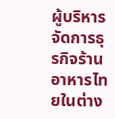ผู้บริหารจัดการธุรกิจร้านอาหารไทยในต่าง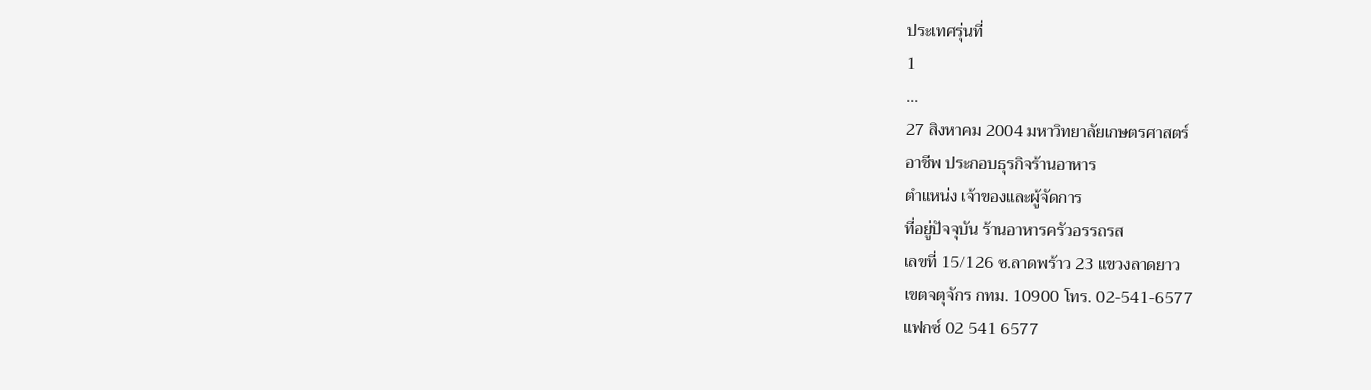ประเทศรุ่นที่
1
...
27 สิงหาคม 2004 มหาวิทยาลัยเกษตรศาสตร์
อาชีพ ประกอบธุรกิจร้านอาหาร
ตำแหน่ง เจ้าของและผู้จัดการ
ที่อยู่ปัจจุบัน ร้านอาหารครัวอรรถรส
เลขที่ 15/126 ซ.ลาดพร้าว 23 แขวงลาดยาว
เขตจตุจักร กทม. 10900 โทร. 02-541-6577
แฟกซ์ 02 541 6577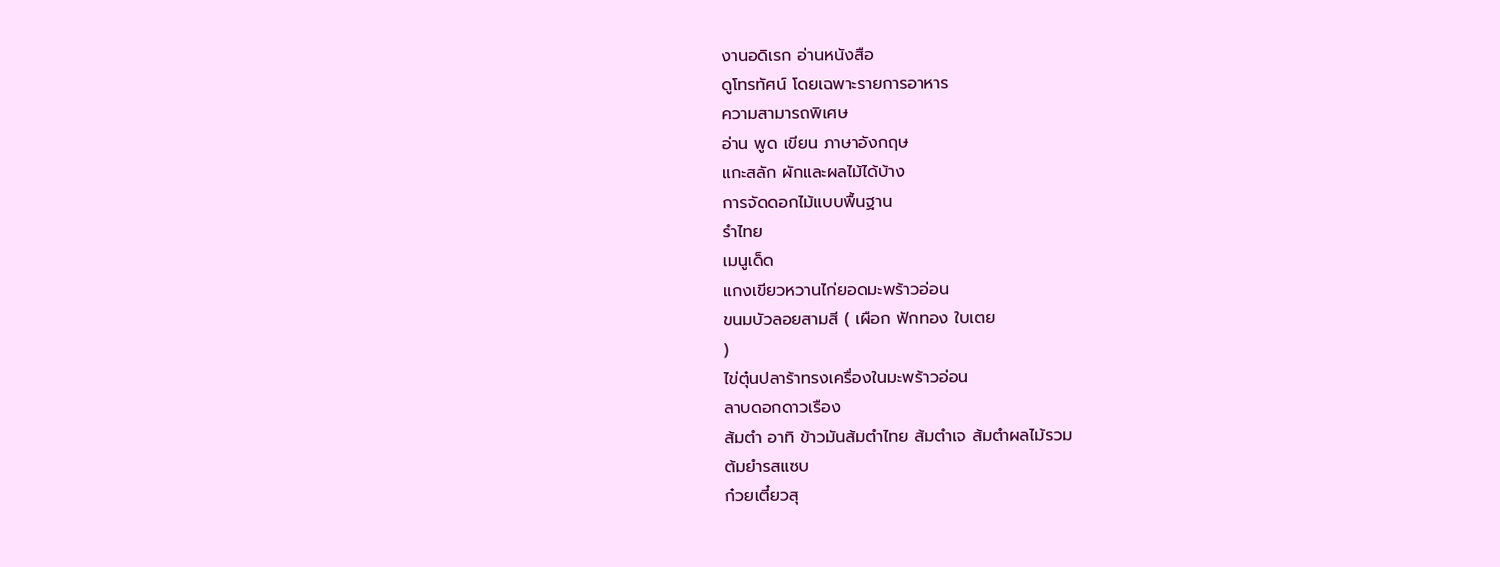งานอดิเรก อ่านหนังสือ
ดูโทรทัศน์ โดยเฉพาะรายการอาหาร
ความสามารถพิเศษ
อ่าน พูด เขียน ภาษาอังกฤษ
แกะสลัก ผักและผลไม้ได้บ้าง
การจัดดอกไม้แบบพื้นฐาน
รำไทย
เมนูเด็ด
แกงเขียวหวานไก่ยอดมะพร้าวอ่อน
ขนมบัวลอยสามสี ( เผือก ฟักทอง ใบเตย
)
ไข่ตุ๋นปลาร้าทรงเครื่องในมะพร้าวอ่อน
ลาบดอกดาวเรือง
ส้มตำ อาทิ ข้าวมันส้มตำไทย ส้มตำเจ ส้มตำผลไม้รวม
ต้มยำรสแซบ
ก๋วยเตี๋ยวสุ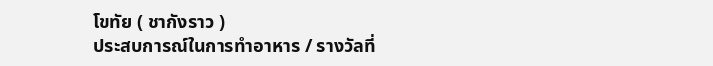โขทัย ( ชากังราว )
ประสบการณ์ในการทำอาหาร / รางวัลที่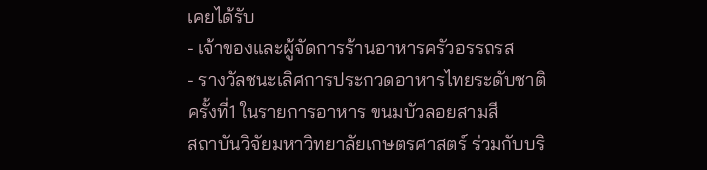เคยได้รับ
- เจ้าของและผู้จัดการร้านอาหารครัวอรรถรส
- รางวัลชนะเลิศการประกวดอาหารไทยระดับชาติ
ครั้งที่1 ในรายการอาหาร ขนมบัวลอยสามสี
สถาบันวิจัยมหาวิทยาลัยเกษตรศาสตร์ ร่วมกับบริ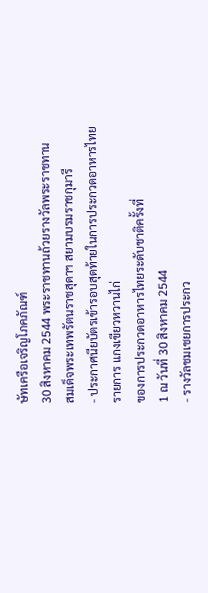ษัทเครือเจริญโภคภัณฑ์
30 สิงหาคม 2544 พระราชทานถ้วยรางวัลพระราชทาน
สมเด็จพระเทพรัตนราชสุดาฯ สยามบรมราชกุมารี
- ประกาศนียบัตรเข้ารอบสุดท้ายในการประกวดอาหารไทย
รายการ แกงเขียวหวานไก่
ของการประกวดอาหารไทยระดับชาติครั้งที่
1 ณ วันที่ 30 สิงหาคม 2544
- รางวัลชมเชยการประกว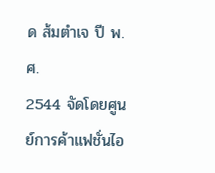ด ส้มตำเจ ปี พ.ศ.
2544 จัดโดยศูนย์การค้าแฟชั่นไอ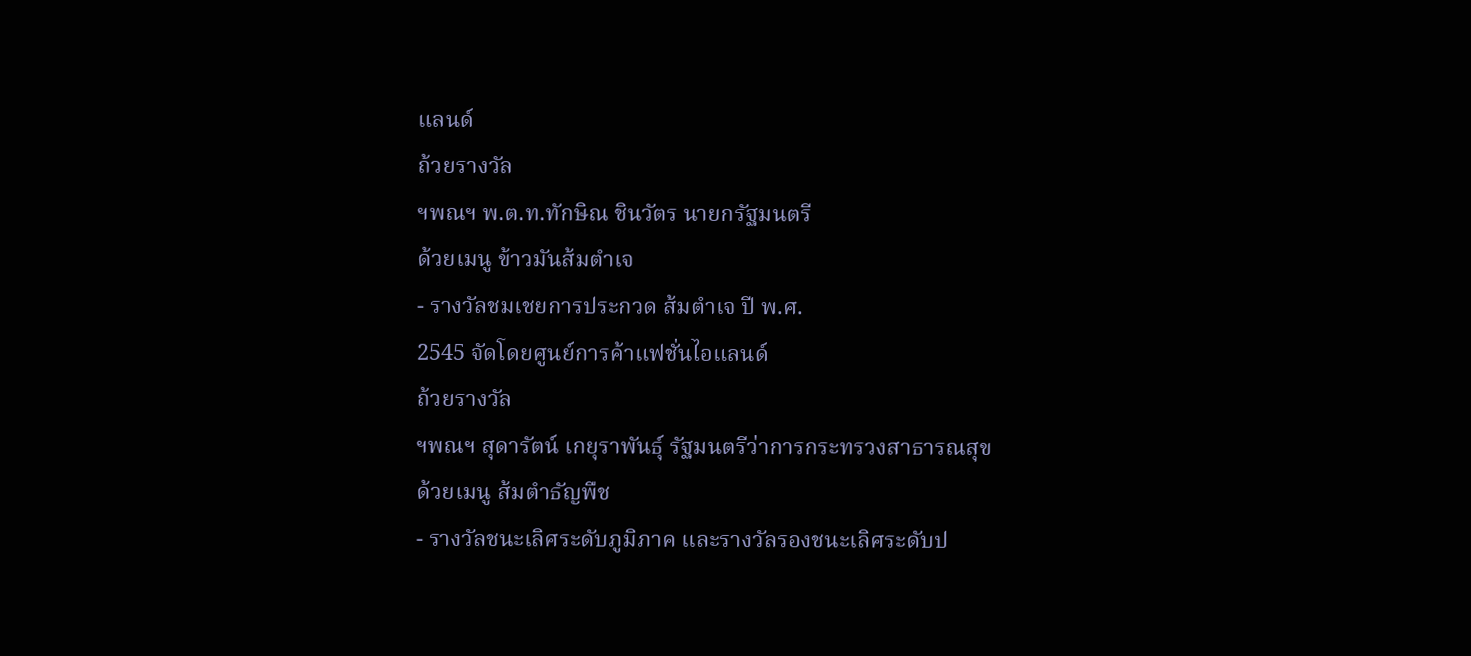แลนด์
ถ้วยรางวัล
ฯพณฯ พ.ต.ท.ทักษิณ ชินวัตร นายกรัฐมนตรี
ด้วยเมนู ข้าวมันส้มตำเจ
- รางวัลชมเชยการประกวด ส้มตำเจ ปี พ.ศ.
2545 จัดโดยศูนย์การค้าแฟชั่นไอแลนด์
ถ้วยรางวัล
ฯพณฯ สุดารัตน์ เกยุราพันธุ์ รัฐมนตรีว่าการกระทรวงสาธารณสุข
ด้วยเมนู ส้มตำธัญพืช
- รางวัลชนะเลิศระดับภูมิภาค และรางวัลรองชนะเลิศระดับป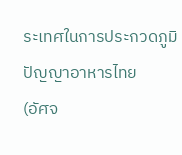ระเทศในการประกวดภูมิปัญญาอาหารไทย
(อัศจ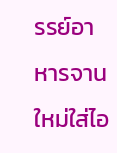รรย์อาหารจานใหม่ใส่ไอ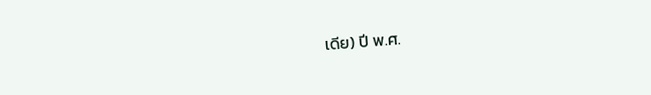เดีย) ปี พ.ศ.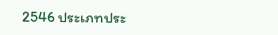2546 ประเภทประ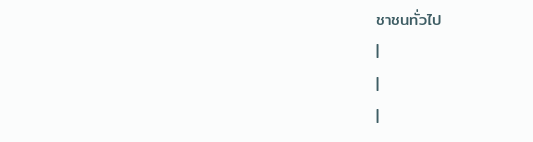ชาชนทั่วไป
|
|
|